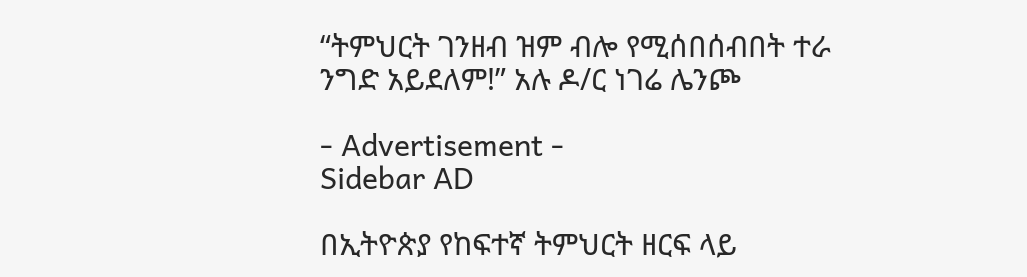“ትምህርት ገንዘብ ዝም ብሎ የሚሰበሰብበት ተራ ንግድ አይደለም!” አሉ ዶ/ር ነገሬ ሌንጮ

- Advertisement -
Sidebar AD

በኢትዮጵያ የከፍተኛ ትምህርት ዘርፍ ላይ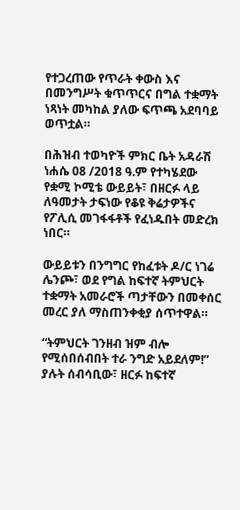የተጋረጠው የጥራት ቀውስ እና በመንግሥት ቁጥጥርና በግል ተቋማት ነጻነት መካከል ያለው ፍጥጫ አደባባይ ወጥቷል።

በሕዝብ ተወካዮች ምክር ቤት አዳራሽ ነሐሴ 08 /2018 ዓ.ም የተካሄደው የቋሚ ኮሚቴ ውይይት፣ በዘርፉ ላይ ለዓመታት ታፍነው የቆዩ ቅሬታዎችና የፖሊሲ መገፋፋቶች የፈነዱበት መድረክ ነበር።

ውይይቱን በንግግር የከፈቱት ዶ/ር ነገሬ ሌንጮ፣ ወደ የግል ከፍተኛ ትምህርት ተቋማት አመራሮች ጣታቸውን በመቀሰር መረር ያለ ማስጠንቀቂያ ሰጥተዋል።

“ትምህርት ገንዘብ ዝም ብሎ የሚሰበሰብበት ተራ ንግድ አይደለም!” ያሉት ሰብሳቢው፣ ዘርፉ ከፍተኛ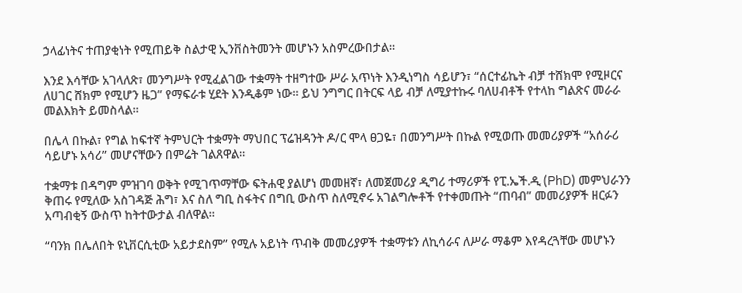ኃላፊነትና ተጠያቂነት የሚጠይቅ ስልታዊ ኢንቨስትመንት መሆኑን አስምረውበታል።

እንደ እሳቸው አገላለጽ፣ መንግሥት የሚፈልገው ተቋማት ተዘግተው ሥራ አጥነት እንዲነግስ ሳይሆን፣ “ሰርተፊኬት ብቻ ተሸክሞ የሚዞርና ለሀገር ሸክም የሚሆን ዜጋ” የማፍራቱ ሂደት እንዲቆም ነው። ይህ ንግግር በትርፍ ላይ ብቻ ለሚያተኩሩ ባለሀብቶች የተላከ ግልጽና መራራ መልእክት ይመስላል።

በሌላ በኩል፣ የግል ከፍተኛ ትምህርት ተቋማት ማህበር ፕሬዝዳንት ዶ/ር ሞላ ፀጋዬ፣ በመንግሥት በኩል የሚወጡ መመሪያዎች “አሰራሪ ሳይሆኑ አሳሪ” መሆናቸውን በምሬት ገልጸዋል።

ተቋማቱ በዳግም ምዝገባ ወቅት የሚገጥማቸው ፍትሐዊ ያልሆነ መመዘኛ፣ ለመጀመሪያ ዲግሪ ተማሪዎች የፒ.ኤች.ዲ (PhD) መምህራንን ቅጠሩ የሚለው አስገዳጅ ሕግ፣ እና ስለ ግቢ ስፋትና በግቢ ውስጥ ስለሚኖሩ አገልግሎቶች የተቀመጡት “ጠባብ” መመሪያዎች ዘርፉን አጣብቂኝ ውስጥ ከትተውታል ብለዋል።

“ባንክ በሌለበት ዩኒቨርሲቲው አይታደስም” የሚሉ አይነት ጥብቅ መመሪያዎች ተቋማቱን ለኪሳራና ለሥራ ማቆም እየዳረጓቸው መሆኑን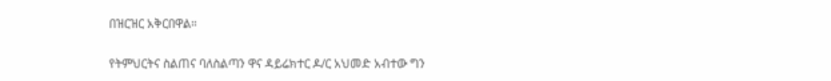በዝርዝር አቅርበዋል።

የትምህርትና ስልጠና ባለስልጣን ዋና ዳይሬክተር ዶ/ር አህመድ አብተው ግን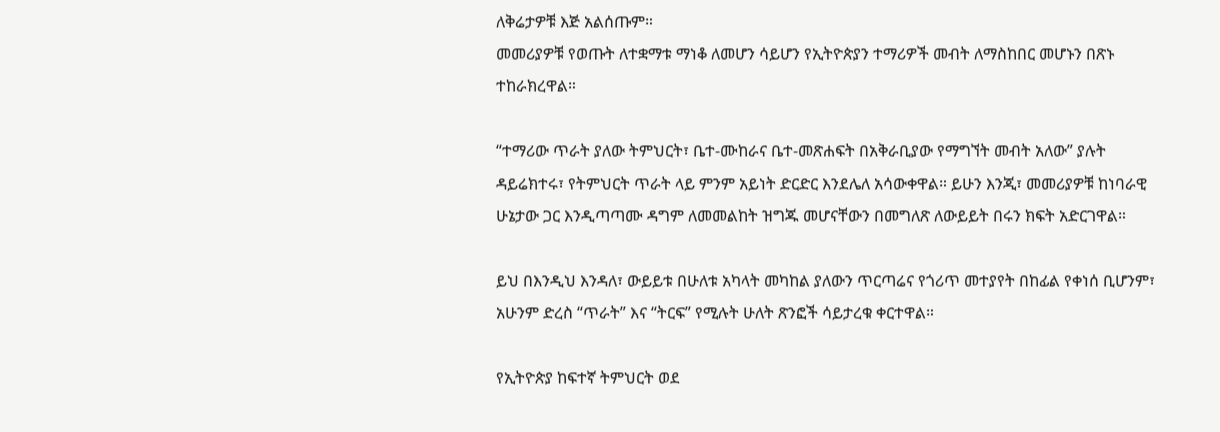ለቅሬታዎቹ እጅ አልሰጡም።
መመሪያዎቹ የወጡት ለተቋማቱ ማነቆ ለመሆን ሳይሆን የኢትዮጵያን ተማሪዎች መብት ለማስከበር መሆኑን በጽኑ ተከራክረዋል።

“ተማሪው ጥራት ያለው ትምህርት፣ ቤተ-ሙከራና ቤተ-መጽሐፍት በአቅራቢያው የማግኘት መብት አለው” ያሉት ዳይሬክተሩ፣ የትምህርት ጥራት ላይ ምንም አይነት ድርድር እንደሌለ አሳውቀዋል። ይሁን እንጂ፣ መመሪያዎቹ ከነባራዊ ሁኔታው ጋር እንዲጣጣሙ ዳግም ለመመልከት ዝግጁ መሆናቸውን በመግለጽ ለውይይት በሩን ክፍት አድርገዋል።

ይህ በእንዲህ እንዳለ፣ ውይይቱ በሁለቱ አካላት መካከል ያለውን ጥርጣሬና የጎሪጥ መተያየት በከፊል የቀነሰ ቢሆንም፣ አሁንም ድረስ “ጥራት” እና “ትርፍ” የሚሉት ሁለት ጽንፎች ሳይታረቁ ቀርተዋል።

የኢትዮጵያ ከፍተኛ ትምህርት ወደ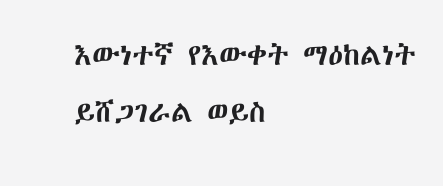እውነተኛ የእውቀት ማዕከልነት ይሸጋገራል ወይስ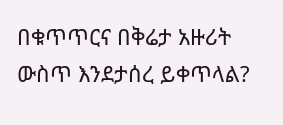በቁጥጥርና በቅሬታ አዙሪት ውስጥ እንደታሰረ ይቀጥላል?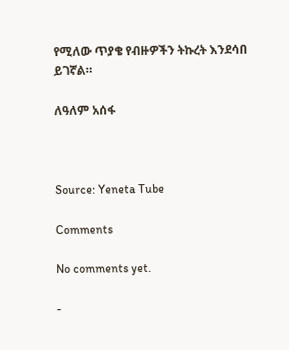የሚለው ጥያቄ የብዙዎችን ትኩረት እንደሳበ ይገኛል።

ለዓለም አሰፋ



Source: Yeneta Tube

Comments

No comments yet.

-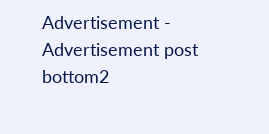Advertisement -
Advertisement post bottom2